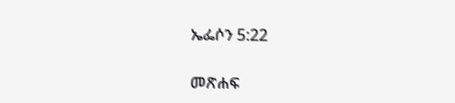ኤፌሶን 5:22

መጽሐፍ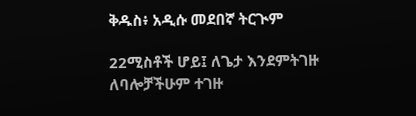ቅዱስ፥ አዲሱ መደበኛ ትርጒም

22ሚስቶች ሆይ፤ ለጌታ እንደምትገዙ ለባሎቻችሁም ተገዙ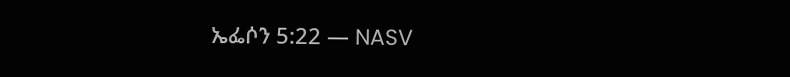ኤፌሶን 5:22 — NASV